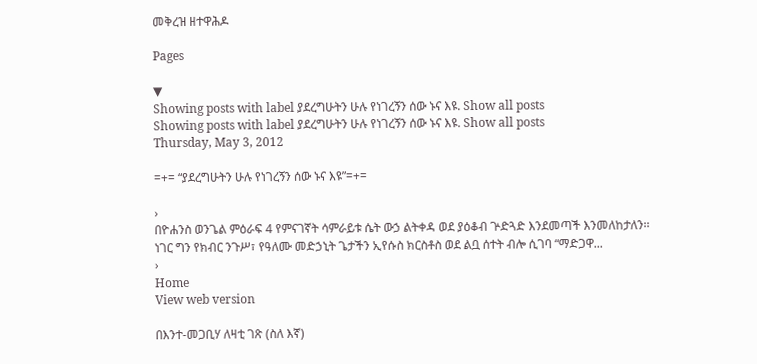መቅረዝ ዘተዋሕዶ

Pages

▼
Showing posts with label ያደረግሁትን ሁሉ የነገረኝን ሰው ኑና እዩ. Show all posts
Showing posts with label ያደረግሁትን ሁሉ የነገረኝን ሰው ኑና እዩ. Show all posts
Thursday, May 3, 2012

=+= “ያደረግሁትን ሁሉ የነገረኝን ሰው ኑና እዩ”=+=

›
በዮሐንስ ወንጌል ምዕራፍ 4 የምናገኛት ሳምራይቱ ሴት ውኃ ልትቀዳ ወደ ያዕቆብ ጕድጓድ እንደመጣች እንመለከታለን፡፡ ነገር ግን የክብር ንጉሥ፣ የዓለሙ መድኃኒት ጌታችን ኢየሱስ ክርስቶስ ወደ ልቧ ሰተት ብሎ ሲገባ “ማድጋዋ...
›
Home
View web version

በእንተ-መጋቢሃ ለዛቲ ገጽ (ስለ እኛ)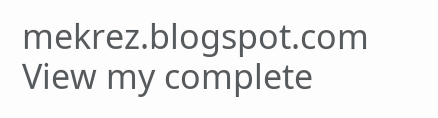mekrez.blogspot.com
View my complete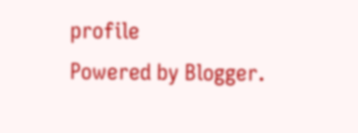profile
Powered by Blogger.